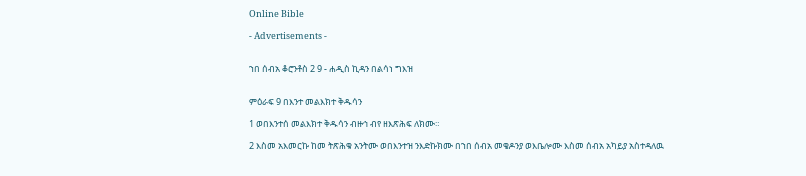Online Bible

- Advertisements -


ኀበ ሰብአ ቆሮንቶስ 2 9 - ሐዲስ ኪዳን በልሳነ ግእዝ


ምዕራፍ 9 በእንተ መልእክተ ቅዱሳን

1 ወበእንተሰ መልእክተ ቅዱሳን ብዙኅ ብየ ዘእጽሕፍ ለክሙ።

2 እስመ አእመርኩ ከመ ትጽሕቁ አንትሙ ወበእንተዝ ንእድኩክሙ በኀበ ሰብአ መቄዶንያ ወእቤሎሙ እስመ ሰብአ አካይያ አስተዳለዉ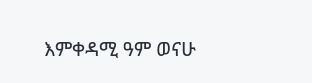እምቀዳሚ ዓም ወናሁ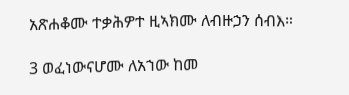አጽሐቆሙ ተቃሕዎተ ዚኣክሙ ለብዙኃን ሰብእ።

3 ወፈነውናሆሙ ለአኀው ከመ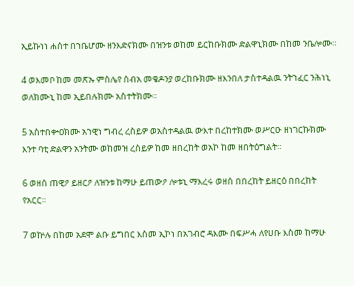ኢይኩነነ ሐሰተ በኀቤሆሙ ዘንእድናክሙ በዝንቱ ወከመ ይርከቡክሙ ድልዋኒክሙ በከመ ንቤሎሙ።

4 ወእመቦ ከመ መጽኡ ምስሌየ ሰብአ መቄዶንያ ወረከቡክሙ ዘእንበለ ታስተዳልዉ ንትኀፈር ንሕነኒ ወለክሙኒ ከመ ኢይበሉክሙ አስተትክሙ።

5 አስተበቍዐክሙ አኀዊነ ግብረ ረስይዎ ወአስተዳልዉ ውእተ በረከተክሙ ወሥርዑ ዘነገርኩክሙ እንተ ባቲ ድልዋን አንትሙ ወከመዝ ረስይዎ ከመ ዘበረከት ወአኮ ከመ ዘበትዕግልት።

6 ወዘሰ ጠዊዖ ይዘርዖ ለዝንቱ ከማሁ ይጠውዖ ሎቱኒ ማእረሩ ወዘሰ በበረከት ይዘርዕ በበረከት የአርር።

7 ወኵሉ በከመ አደሞ ልቡ ይግበር እስመ ኢኮነ በአገብሮ ዳእሙ በፍሥሓ ለየሀቡ እስመ ከማሁ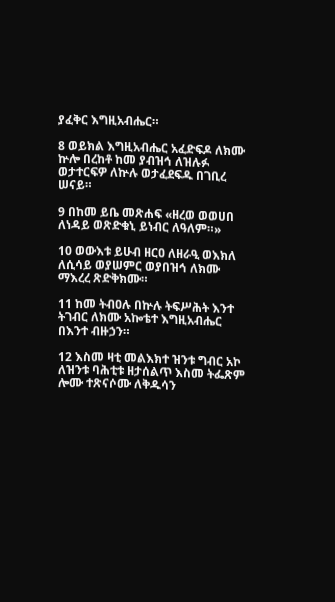ያፈቅር እግዚአብሔር።

8 ወይክል እግዚአብሔር አፈድፍዶ ለክሙ ኵሎ በረከቶ ከመ ያብዝኅ ለዝሉፉ ወታተርፍዎ ለኵሉ ወታፈደፍዱ በገቢረ ሠናይ።

9 በከመ ይቤ መጽሐፍ «ዘረወ ወወሀበ ለነዳይ ወጽድቁኒ ይነብር ለዓለም።»

10 ወውእቱ ይሁብ ዘርዐ ለዘራዒ ወእክለ ለሲሳይ ወያሠምር ወያበዝኅ ለክሙ ማእረረ ጽድቅክሙ።

11 ከመ ትብዐሉ በኵሉ ትፍሥሕት እንተ ትገብር ለክሙ አኰቴተ እግዚአብሔር በእንተ ብዙኃን።

12 እስመ ዛቲ መልእክተ ዝንቱ ግብር አኮ ለዝንቱ ባሕቲቱ ዘታሰልጥ እስመ ትፌጽም ሎሙ ተጽናሶሙ ለቅዱሳን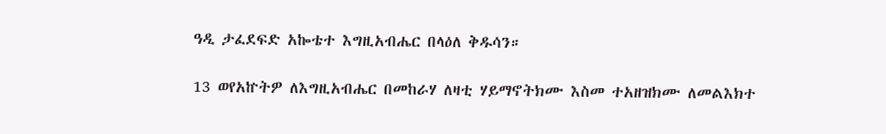ዓዲ ታፈደፍድ አኰቴተ እግዚአብሔር በላዕለ ቅዱሳን።

13 ወየአኵትዎ ለእግዚአብሔር በመከራሃ ለዛቲ ሃይማኖትክሙ እስመ ተአዘዝክሙ ለመልእክተ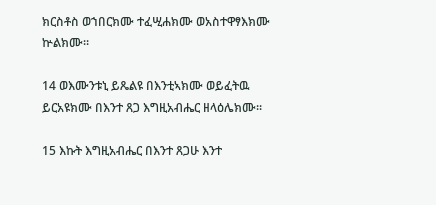ክርስቶስ ወኀበርክሙ ተፈሢሐክሙ ወአስተዋፃእክሙ ኵልክሙ።

14 ወእሙንቱኒ ይጼልዩ በእንቲኣክሙ ወይፈትዉ ይርአዩክሙ በእንተ ጸጋ እግዚአብሔር ዘላዕሌክሙ።

15 እኩት እግዚአብሔር በእንተ ጸጋሁ እንተ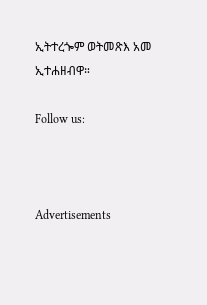ኢትተረጐም ወትመጽእ አመ ኢተሐዘብዋ።

Follow us:



Advertisements